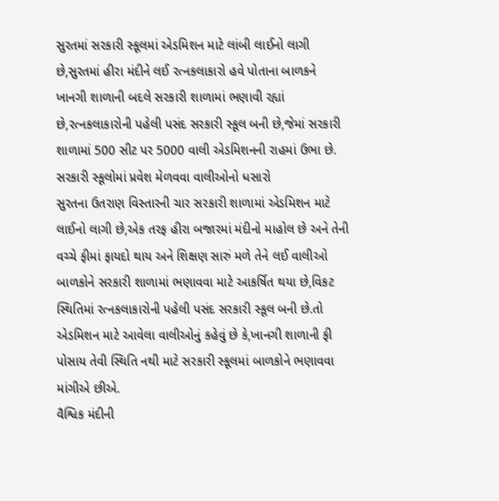સુરતમાં સરકારી સ્કૂલમાં એડમિશન માટે લાંબી લાઈનો લાગી છે,સુરતમાં હીરા મંદીને લઈ રત્નકલાકારો હવે પોતાના બાળકને ખાનગી શાળાની બદલે સરકારી શાળામાં ભણાવી રહ્યાં છે,રત્નકલાકારોની પહેલી પસંદ સરકારી સ્કૂલ બની છે,જેમાં સરકારી શાળામાં 500 સીટ પર 5000 વાલી એડમિશનની રાહમાં ઉભા છે.
સરકારી સ્કૂલોમાં પ્રવેશ મેળવવા વાલીઓનો ધસારો
સુરતના ઉતરાણ વિસ્તારની ચાર સરકારી શાળામાં એડમિશન માટે લાઈનો લાગી છે,એક તરફ હીરા બજારમાં મંદીનો માહોલ છે અને તેની વચ્ચે ફીમાં ફાયદો થાય અને શિક્ષણ સારું મળે તેને લઈ વાલીઓ બાળકોને સરકારી શાળામાં ભણાવવા માટે આકર્ષિત થયા છે,વિકટ સ્થિતિમાં રત્નકલાકારોની પહેલી પસંદ સરકારી સ્કૂલ બની છે.તો એડમિશન માટે આવેલા વાલીઓનું કહેવું છે કે,ખાનગી શાળાની ફી પોસાય તેવી સ્થિતિ નથી માટે સરકારી સ્કૂલમાં બાળકોને ભણાવવા માંગીએ છીએ.
વૈશ્વિક મંદીની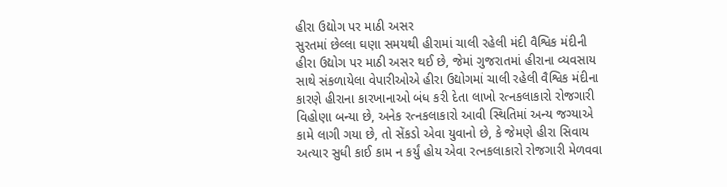હીરા ઉદ્યોગ પર માઠી અસર
સુરતમાં છેલ્લા ઘણા સમયથી હીરામાં ચાલી રહેલી મંદી વૈશ્વિક મંદીની હીરા ઉદ્યોગ પર માઠી અસર થઈ છે, જેમાં ગુજરાતમાં હીરાના વ્યવસાય સાથે સંકળાયેલા વેપારીઓએ હીરા ઉદ્યોગમાં ચાલી રહેલી વૈશ્વિક મંદીના કારણે હીરાના કારખાનાઓ બંધ કરી દેતા લાખો રત્નકલાકારો રોજગારી વિહોણા બન્યા છે, અનેક રત્નકલાકારો આવી સ્થિતિમાં અન્ય જગ્યાએ કામે લાગી ગયા છે, તો સેંકડો એવા યુવાનો છે, કે જેમણે હીરા સિવાય અત્યાર સુધી કાઈ કામ ન કર્યું હોય એવા રત્નકલાકારો રોજગારી મેળવવા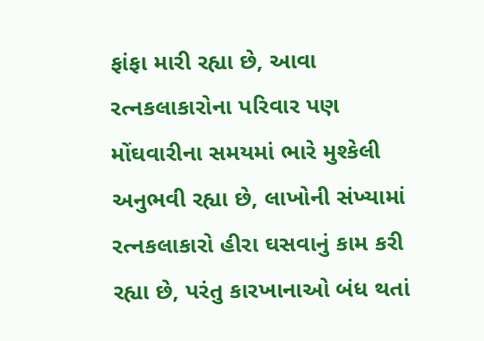ફાંફા મારી રહ્યા છે, આવા રત્નકલાકારોના પરિવાર પણ મોંઘવારીના સમયમાં ભારે મુશ્કેલી અનુભવી રહ્યા છે, લાખોની સંખ્યામાં રત્નકલાકારો હીરા ઘસવાનું કામ કરી રહ્યા છે, પરંતુ કારખાનાઓ બંધ થતાં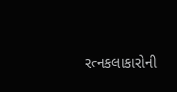રત્નકલાકારોની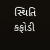સ્થિતિ કફોડી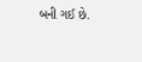બની ગઈ છે.